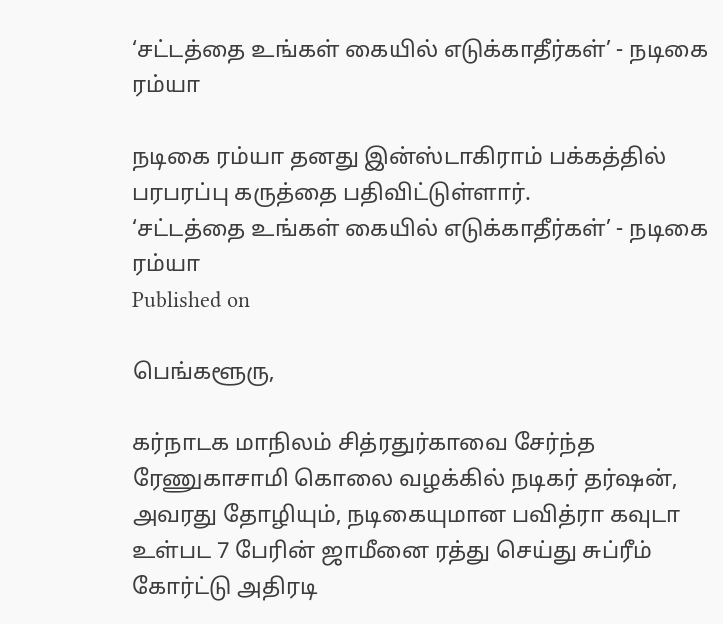‘சட்டத்தை உங்கள் கையில் எடுக்காதீர்கள்’ - நடிகை ரம்யா

நடிகை ரம்யா தனது இன்ஸ்டாகிராம் பக்கத்தில் பரபரப்பு கருத்தை பதிவிட்டுள்ளார்.
‘சட்டத்தை உங்கள் கையில் எடுக்காதீர்கள்’ - நடிகை ரம்யா
Published on

பெங்களூரு,

கர்நாடக மாநிலம் சித்ரதுர்காவை சேர்ந்த ரேணுகாசாமி கொலை வழக்கில் நடிகர் தர்ஷன், அவரது தோழியும், நடிகையுமான பவித்ரா கவுடா உள்பட 7 பேரின் ஜாமீனை ரத்து செய்து சுப்ரீம் கோர்ட்டு அதிரடி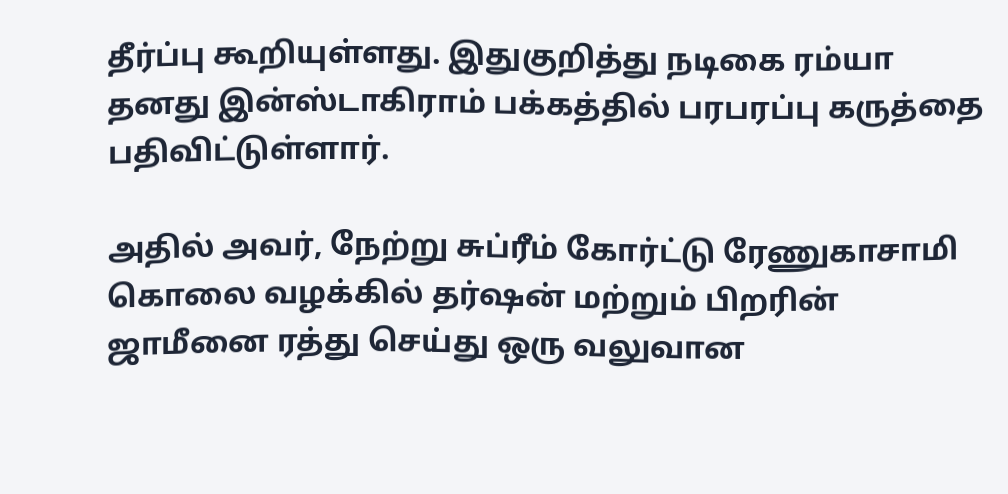தீர்ப்பு கூறியுள்ளது. இதுகுறித்து நடிகை ரம்யா தனது இன்ஸ்டாகிராம் பக்கத்தில் பரபரப்பு கருத்தை பதிவிட்டுள்ளார்.

அதில் அவர், நேற்று சுப்ரீம் கோர்ட்டு ரேணுகாசாமி கொலை வழக்கில் தர்ஷன் மற்றும் பிறரின் ஜாமீனை ரத்து செய்து ஒரு வலுவான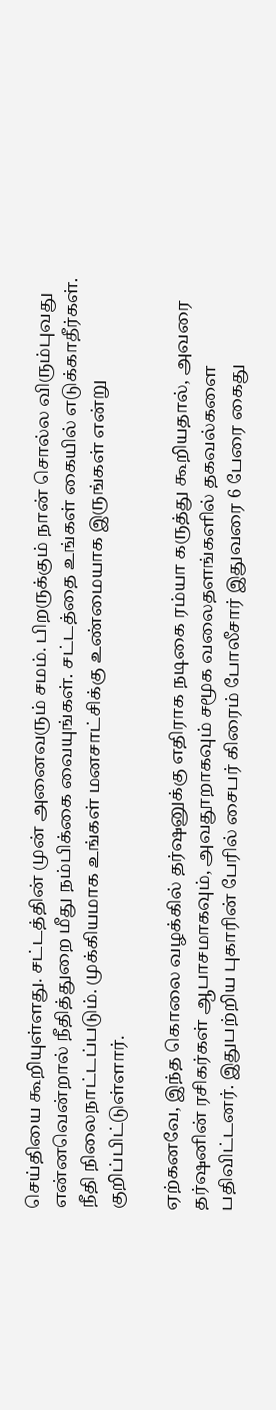செய்தியை கூறியுள்ளது. சட்டத்தின் முன் அனைவரும் சமம். பிறருக்கும் நான் சொல்ல விரும்புவது என்னவென்றால் நீதித்துறை மீது நம்பிக்கை வையுங்கள். சட்டத்தை உங்கள் கையில் எடுக்காதீர்கள். நீதி நிலைநாட்டப்படும். முக்கியமாக உங்கள் மனசாட்சிக்கு உண்மையாக இருங்கள் என்று குறிப்பிட்டுள்ளார்.

ஏற்கனவே, இந்த கொலை வழக்கில் தர்ஷனுக்கு எதிராக நடிகை ரம்யா கருத்து கூறியதால், அவரை தர்ஷனின் ரசிகர்கள் ஆபாசமாகவும், அவதூறாகவும் சமூக வலைதளங்களில் தகவல்களை பதிவிட்டனர். இதுபற்றிய புகாரின் பேரில் சைபர் கிரைம் போலீசார் இதுவரை 6 பேரை கைது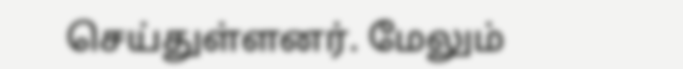செய்துள்ளனர். மேலும்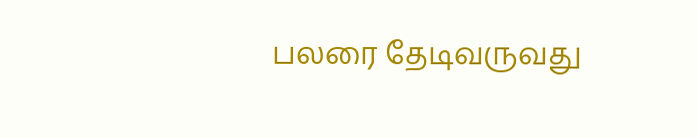பலரை தேடிவருவது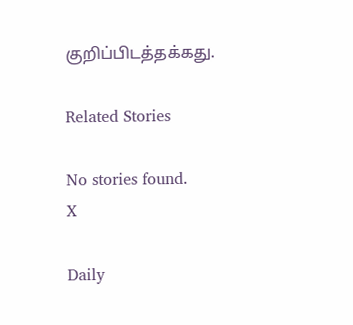குறிப்பிடத்தக்கது.

Related Stories

No stories found.
X

Daily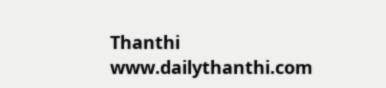Thanthi
www.dailythanthi.com